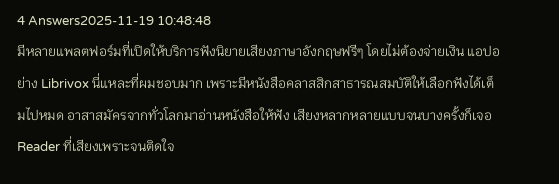4 Answers2025-11-19 10:48:48
มีหลายแพลตฟอร์มที่เปิดให้บริการฟังนิยายเสียงภาษาอังกฤษฟรีๆ โดยไม่ต้องจ่ายเงิน แอปอย่าง Librivox นี่แหละที่ผมชอบมาก เพราะมีหนังสือคลาสสิกสาธารณสมบัติให้เลือกฟังได้เต็มไปหมด อาสาสมัครจากทั่วโลกมาอ่านหนังสือให้ฟัง เสียงหลากหลายแบบจนบางครั้งก็เจอ Reader ที่เสียงเพราะจนติดใจ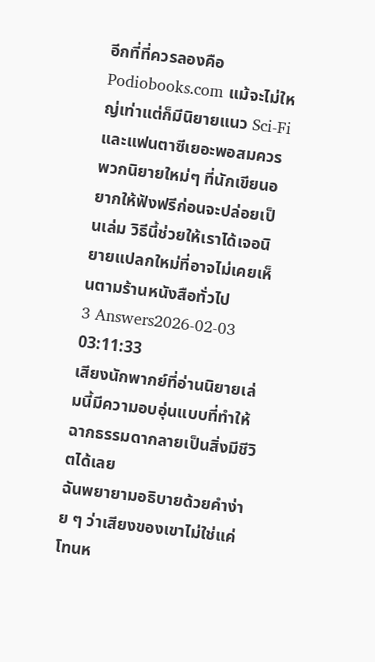อีกที่ที่ควรลองคือ Podiobooks.com แม้จะไม่ใหญ่เท่าแต่ก็มีนิยายแนว Sci-Fi และแฟนตาซีเยอะพอสมควร พวกนิยายใหม่ๆ ที่นักเขียนอยากให้ฟังฟรีก่อนจะปล่อยเป็นเล่ม วิธีนี้ช่วยให้เราได้เจอนิยายแปลกใหม่ที่อาจไม่เคยเห็นตามร้านหนังสือทั่วไป
3 Answers2026-02-03 03:11:33
เสียงนักพากย์ที่อ่านนิยายเล่มนี้มีความอบอุ่นแบบที่ทำให้ฉากธรรมดากลายเป็นสิ่งมีชีวิตได้เลย
ฉันพยายามอธิบายด้วยคำง่าย ๆ ว่าเสียงของเขาไม่ใช่แค่โทนห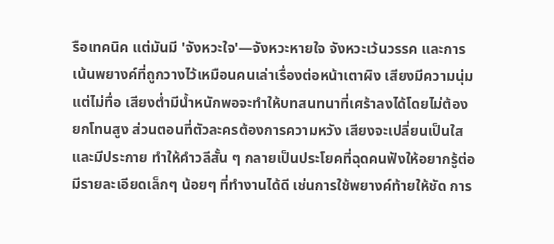รือเทคนิค แต่มันมี 'จังหวะใจ'—จังหวะหายใจ จังหวะเว้นวรรค และการเน้นพยางค์ที่ถูกวางไว้เหมือนคนเล่าเรื่องต่อหน้าเตาผิง เสียงมีความนุ่มแต่ไม่ทื่อ เสียงต่ำมีน้ำหนักพอจะทำให้บทสนทนาที่เศร้าลงได้โดยไม่ต้องยกโทนสูง ส่วนตอนที่ตัวละครต้องการความหวัง เสียงจะเปลี่ยนเป็นใสและมีประกาย ทำให้คำวลีสั้น ๆ กลายเป็นประโยคที่ฉุดคนฟังให้อยากรู้ต่อ
มีรายละเอียดเล็กๆ น้อยๆ ที่ทำงานได้ดี เช่นการใช้พยางค์ท้ายให้ชัด การ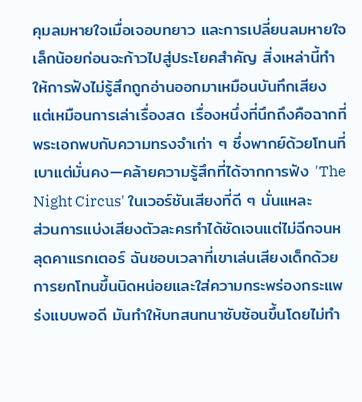คุมลมหายใจเมื่อเจอบทยาว และการเปลี่ยนลมหายใจเล็กน้อยก่อนจะก้าวไปสู่ประโยคสำคัญ สิ่งเหล่านี้ทำให้การฟังไม่รู้สึกถูกอ่านออกมาเหมือนบันทึกเสียง แต่เหมือนการเล่าเรื่องสด เรื่องหนึ่งที่นึกถึงคือฉากที่พระเอกพบกับความทรงจำเก่า ๆ ซึ่งพากย์ด้วยโทนที่เบาแต่มั่นคง—คล้ายความรู้สึกที่ได้จากการฟัง 'The Night Circus' ในเวอร์ชันเสียงที่ดี ๆ นั่นแหละ
ส่วนการแบ่งเสียงตัวละครทำได้ชัดเจนแต่ไม่ฉีกจนหลุดคาแรกเตอร์ ฉันชอบเวลาที่เขาเล่นเสียงเด็กด้วยการยกโทนขึ้นนิดหน่อยและใส่ความกระพร่องกระแพร่งแบบพอดี มันทำให้บทสนทนาซับซ้อนขึ้นโดยไม่ทำ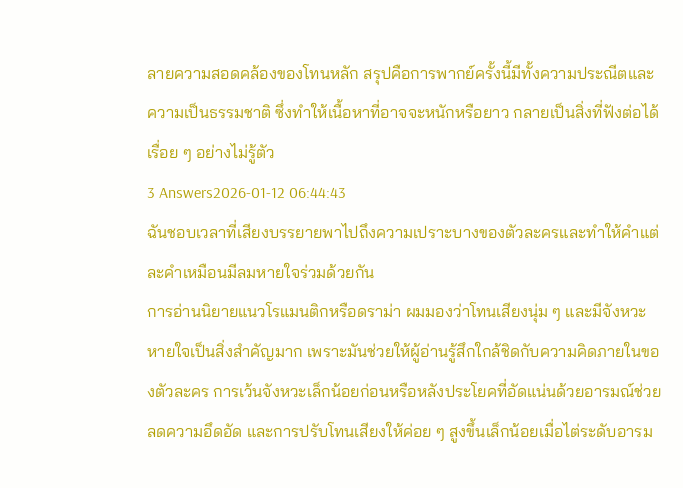ลายความสอดคล้องของโทนหลัก สรุปคือการพากย์ครั้งนี้มีทั้งความประณีตและความเป็นธรรมชาติ ซึ่งทำให้เนื้อหาที่อาจจะหนักหรือยาว กลายเป็นสิ่งที่ฟังต่อได้เรื่อย ๆ อย่างไม่รู้ตัว
3 Answers2026-01-12 06:44:43
ฉันชอบเวลาที่เสียงบรรยายพาไปถึงความเปราะบางของตัวละครและทำให้คำแต่ละคำเหมือนมีลมหายใจร่วมด้วยกัน
การอ่านนิยายแนวโรแมนติกหรือดราม่า ผมมองว่าโทนเสียงนุ่ม ๆ และมีจังหวะหายใจเป็นสิ่งสำคัญมาก เพราะมันช่วยให้ผู้อ่านรู้สึกใกล้ชิดกับความคิดภายในของตัวละคร การเว้นจังหวะเล็กน้อยก่อนหรือหลังประโยคที่อัดแน่นด้วยอารมณ์ช่วยลดความอึดอัด และการปรับโทนเสียงให้ค่อย ๆ สูงขึ้นเล็กน้อยเมื่อไต่ระดับอารม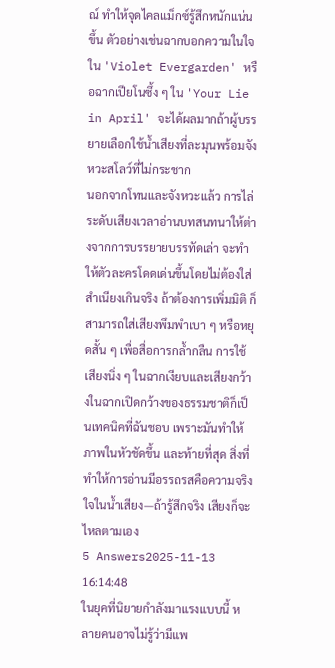ณ์ ทำให้จุดไคลแม็กซ์รู้สึกหนักแน่นขึ้น ตัวอย่างเช่นฉากบอกความในใจใน 'Violet Evergarden' หรือฉากเปียโนซึ้ง ๆ ใน 'Your Lie in April' จะได้ผลมากถ้าผู้บรรยายเลือกใช้น้ำเสียงที่ละมุนพร้อมจังหวะสโลว์ที่ไม่กระชาก
นอกจากโทนและจังหวะแล้ว การไล่ระดับเสียงเวลาอ่านบทสนทนาให้ต่างจากการบรรยายบรรทัดเล่า จะทำให้ตัวละครโดดเด่นขึ้นโดยไม่ต้องใส่สำเนียงเกินจริง ถ้าต้องการเพิ่มมิติ ก็สามารถใส่เสียงพึมพำเบา ๆ หรือหยุดสั้น ๆ เพื่อสื่อการกล้ำกลืน การใช้เสียงนิ่ง ๆ ในฉากเงียบและเสียงกว้างในฉากเปิดกว้างของธรรมชาติก็เป็นเทคนิคที่ฉันชอบ เพราะมันทำให้ภาพในหัวชัดขึ้น และท้ายที่สุด สิ่งที่ทำให้การอ่านมีอรรถรสคือความจริงใจในน้ำเสียง—ถ้ารู้สึกจริง เสียงก็จะไหลตามเอง
5 Answers2025-11-13 16:14:48
ในยุคที่นิยายกำลังมาแรงแบบนี้ หลายคนอาจไม่รู้ว่ามีแพ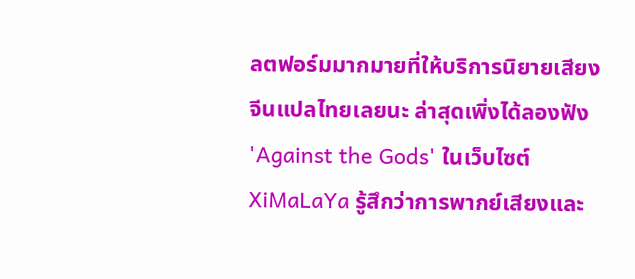ลตฟอร์มมากมายที่ให้บริการนิยายเสียงจีนแปลไทยเลยนะ ล่าสุดเพิ่งได้ลองฟัง 'Against the Gods' ในเว็บไซต์ XiMaLaYa รู้สึกว่าการพากย์เสียงและ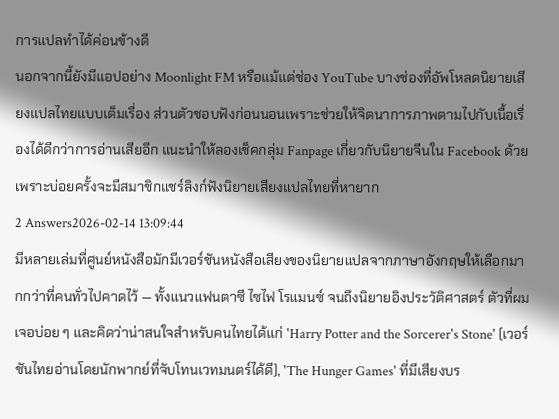การแปลทำได้ค่อนข้างดี
นอกจากนี้ยังมีแอปอย่าง Moonlight FM หรือแม้แต่ช่อง YouTube บางช่องที่อัพโหลดนิยายเสียงแปลไทยแบบเต็มเรื่อง ส่วนตัวชอบฟังก่อนนอนเพราะช่วยให้จิตนาการภาพตามไปกับเนื้อเรื่องได้ดีกว่าการอ่านเสียอีก แนะนำให้ลองเช็คกลุ่ม Fanpage เกี่ยวกับนิยายจีนใน Facebook ด้วย เพราะบ่อยครั้งจะมีสมาชิกแชร์ลิงก์ฟังนิยายเสียงแปลไทยที่หายาก
2 Answers2026-02-14 13:09:44
มีหลายเล่มที่ศูนย์หนังสือมักมีเวอร์ชันหนังสือเสียงของนิยายแปลจากภาษาอังกฤษให้เลือกมากกว่าที่คนทั่วไปคาดไว้ — ทั้งแนวแฟนตาซี ไซไฟ โรแมนซ์ จนถึงนิยายอิงประวัติศาสตร์ ตัวที่ผมเจอบ่อย ๆ และคิดว่าน่าสนใจสำหรับคนไทยได้แก่ 'Harry Potter and the Sorcerer's Stone' (เวอร์ชันไทยอ่านโดยนักพากย์ที่จับโทนเวทมนตร์ได้ดี), 'The Hunger Games' ที่มีเสียงบร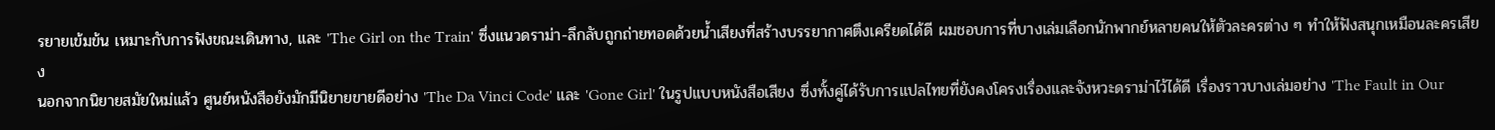รยายเข้มข้น เหมาะกับการฟังขณะเดินทาง, และ 'The Girl on the Train' ซึ่งแนวดราม่า-ลึกลับถูกถ่ายทอดด้วยน้ำเสียงที่สร้างบรรยากาศตึงเครียดได้ดี ผมชอบการที่บางเล่มเลือกนักพากย์หลายคนให้ตัวละครต่าง ๆ ทำให้ฟังสนุกเหมือนละครเสียง
นอกจากนิยายสมัยใหม่แล้ว ศูนย์หนังสือยังมักมีนิยายขายดีอย่าง 'The Da Vinci Code' และ 'Gone Girl' ในรูปแบบหนังสือเสียง ซึ่งทั้งคู่ได้รับการแปลไทยที่ยังคงโครงเรื่องและจังหวะดราม่าไว้ได้ดี เรื่องราวบางเล่มอย่าง 'The Fault in Our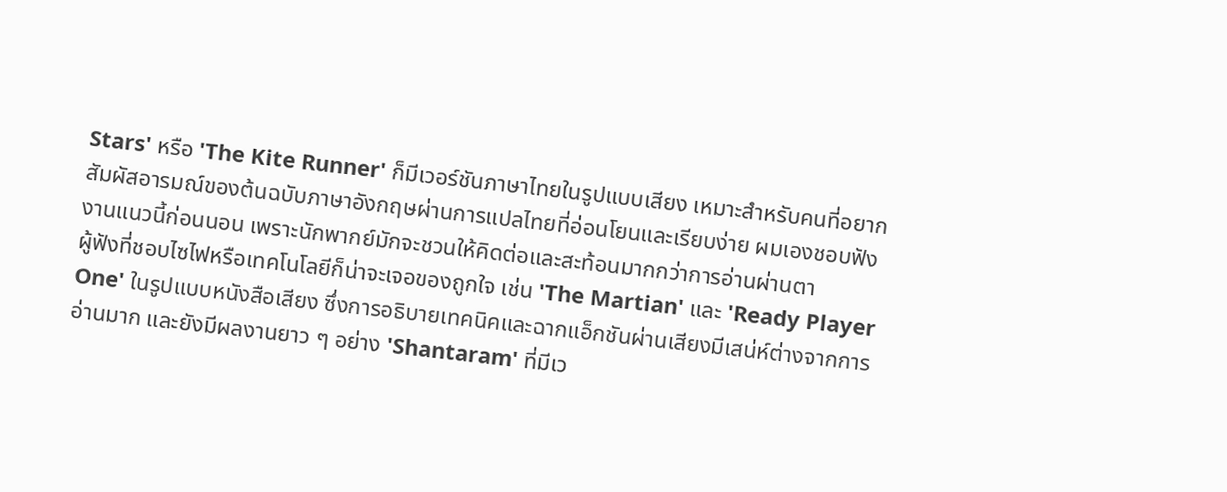Stars' หรือ 'The Kite Runner' ก็มีเวอร์ชันภาษาไทยในรูปแบบเสียง เหมาะสำหรับคนที่อยากสัมผัสอารมณ์ของต้นฉบับภาษาอังกฤษผ่านการแปลไทยที่อ่อนโยนและเรียบง่าย ผมเองชอบฟังงานแนวนี้ก่อนนอน เพราะนักพากย์มักจะชวนให้คิดต่อและสะท้อนมากกว่าการอ่านผ่านตา
ผู้ฟังที่ชอบไซไฟหรือเทคโนโลยีก็น่าจะเจอของถูกใจ เช่น 'The Martian' และ 'Ready Player One' ในรูปแบบหนังสือเสียง ซึ่งการอธิบายเทคนิคและฉากแอ็กชันผ่านเสียงมีเสน่ห์ต่างจากการอ่านมาก และยังมีผลงานยาว ๆ อย่าง 'Shantaram' ที่มีเว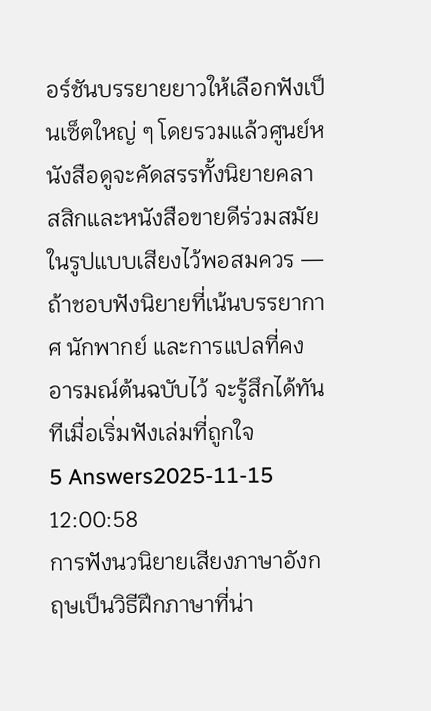อร์ชันบรรยายยาวให้เลือกฟังเป็นเซ็ตใหญ่ ๆ โดยรวมแล้วศูนย์หนังสือดูจะคัดสรรทั้งนิยายคลาสสิกและหนังสือขายดีร่วมสมัยในรูปแบบเสียงไว้พอสมควร — ถ้าชอบฟังนิยายที่เน้นบรรยากาศ นักพากย์ และการแปลที่คงอารมณ์ต้นฉบับไว้ จะรู้สึกได้ทันทีเมื่อเริ่มฟังเล่มที่ถูกใจ
5 Answers2025-11-15 12:00:58
การฟังนวนิยายเสียงภาษาอังกฤษเป็นวิธีฝึกภาษาที่น่า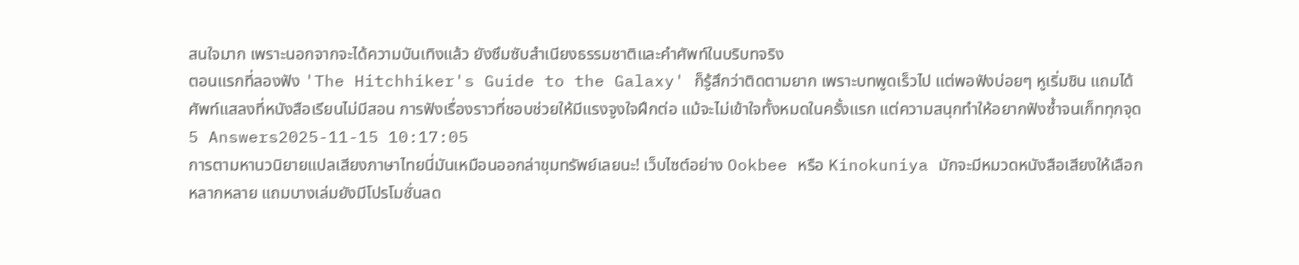สนใจมาก เพราะนอกจากจะได้ความบันเทิงแล้ว ยังซึมซับสำเนียงธรรมชาติและคำศัพท์ในบริบทจริง
ตอนแรกที่ลองฟัง 'The Hitchhiker's Guide to the Galaxy' ก็รู้สึกว่าติดตามยาก เพราะบทพูดเร็วไป แต่พอฟังบ่อยๆ หูเริ่มชิน แถมได้ศัพท์แสลงที่หนังสือเรียนไม่มีสอน การฟังเรื่องราวที่ชอบช่วยให้มีแรงจูงใจฝึกต่อ แม้จะไม่เข้าใจทั้งหมดในครั้งแรก แต่ความสนุกทำให้อยากฟังซ้ำจนเก็ททุกจุด
5 Answers2025-11-15 10:17:05
การตามหานวนิยายแปลเสียงภาษาไทยนี่มันเหมือนออกล่าขุมทรัพย์เลยนะ! เว็บไซต์อย่าง Ookbee หรือ Kinokuniya มักจะมีหมวดหนังสือเสียงให้เลือกหลากหลาย แถมบางเล่มยังมีโปรโมชั่นลด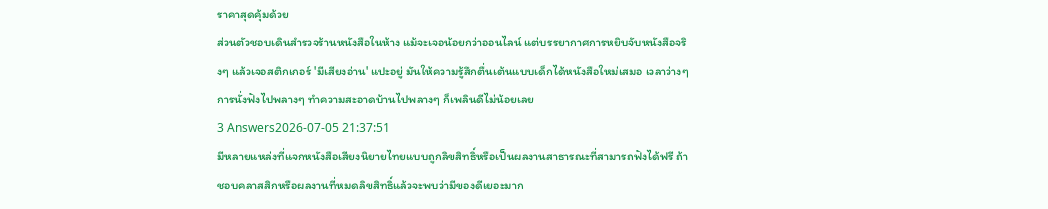ราคาสุดคุ้มด้วย
ส่วนตัวชอบเดินสำรวจร้านหนังสือในห้าง แม้จะเจอน้อยกว่าออนไลน์ แต่บรรยากาศการหยิบจับหนังสือจริงๆ แล้วเจอสติกเกอร์ 'มีเสียงอ่าน' แปะอยู่ มันให้ความรู้สึกตื่นเต้นแบบเด็กได้หนังสือใหม่เสมอ เวลาว่างๆ การนั่งฟังไปพลางๆ ทำความสะอาดบ้านไปพลางๆ ก็เพลินดีไม่น้อยเลย
3 Answers2026-07-05 21:37:51
มีหลายแหล่งที่แจกหนังสือเสียงนิยายไทยแบบถูกลิขสิทธิ์หรือเป็นผลงานสาธารณะที่สามารถฟังได้ฟรี ถ้าชอบคลาสสิกหรือผลงานที่หมดลิขสิทธิ์แล้วจะพบว่ามีของดีเยอะมาก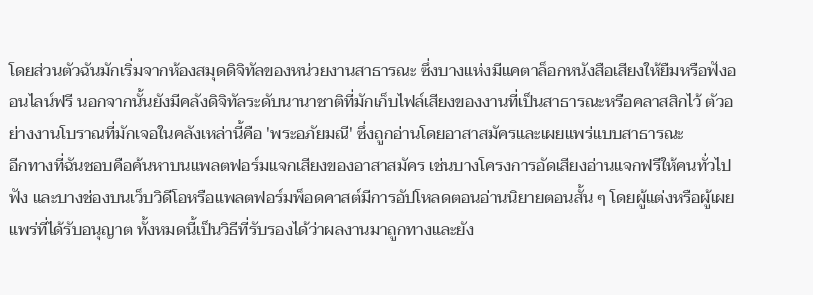โดยส่วนตัวฉันมักเริ่มจากห้องสมุดดิจิทัลของหน่วยงานสาธารณะ ซึ่งบางแห่งมีแคตาล็อกหนังสือเสียงให้ยืมหรือฟังออนไลน์ฟรี นอกจากนั้นยังมีคลังดิจิทัลระดับนานาชาติที่มักเก็บไฟล์เสียงของงานที่เป็นสาธารณะหรือคลาสสิกไว้ ตัวอย่างงานโบราณที่มักเจอในคลังเหล่านี้คือ 'พระอภัยมณี' ซึ่งถูกอ่านโดยอาสาสมัครและเผยแพร่แบบสาธารณะ
อีกทางที่ฉันชอบคือค้นหาบนแพลตฟอร์มแจกเสียงของอาสาสมัคร เช่นบางโครงการอัดเสียงอ่านแจกฟรีให้คนทั่วไปฟัง และบางช่องบนเว็บวิดีโอหรือแพลตฟอร์มพ็อดคาสต์มีการอัปโหลดตอนอ่านนิยายตอนสั้น ๆ โดยผู้แต่งหรือผู้เผยแพร่ที่ได้รับอนุญาต ทั้งหมดนี้เป็นวิธีที่รับรองได้ว่าผลงานมาถูกทางและยัง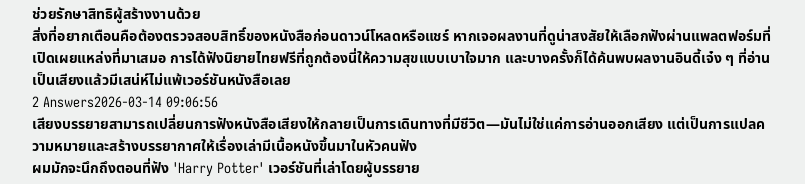ช่วยรักษาสิทธิผู้สร้างงานด้วย
สิ่งที่อยากเตือนคือต้องตรวจสอบสิทธิ์ของหนังสือก่อนดาวน์โหลดหรือแชร์ หากเจอผลงานที่ดูน่าสงสัยให้เลือกฟังผ่านแพลตฟอร์มที่เปิดเผยแหล่งที่มาเสมอ การได้ฟังนิยายไทยฟรีที่ถูกต้องนี่ให้ความสุขแบบเบาใจมาก และบางครั้งก็ได้ค้นพบผลงานอินดี้เจ๋ง ๆ ที่อ่านเป็นเสียงแล้วมีเสน่ห์ไม่แพ้เวอร์ชันหนังสือเลย
2 Answers2026-03-14 09:06:56
เสียงบรรยายสามารถเปลี่ยนการฟังหนังสือเสียงให้กลายเป็นการเดินทางที่มีชีวิต—มันไม่ใช่แค่การอ่านออกเสียง แต่เป็นการแปลความหมายและสร้างบรรยากาศให้เรื่องเล่ามีเนื้อหนังขึ้นมาในหัวคนฟัง
ผมมักจะนึกถึงตอนที่ฟัง 'Harry Potter' เวอร์ชันที่เล่าโดยผู้บรรยาย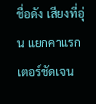ชื่อดัง เสียงที่อุ่น แยกคาแรกเตอร์ชัดเจน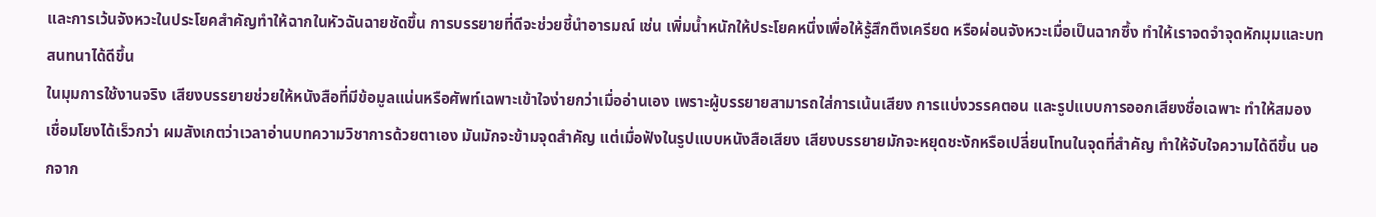และการเว้นจังหวะในประโยคสำคัญทำให้ฉากในหัวฉันฉายชัดขึ้น การบรรยายที่ดีจะช่วยชี้นำอารมณ์ เช่น เพิ่มน้ำหนักให้ประโยคหนึ่งเพื่อให้รู้สึกตึงเครียด หรือผ่อนจังหวะเมื่อเป็นฉากซึ้ง ทำให้เราจดจำจุดหักมุมและบทสนทนาได้ดีขึ้น
ในมุมการใช้งานจริง เสียงบรรยายช่วยให้หนังสือที่มีข้อมูลแน่นหรือศัพท์เฉพาะเข้าใจง่ายกว่าเมื่ออ่านเอง เพราะผู้บรรยายสามารถใส่การเน้นเสียง การแบ่งวรรคตอน และรูปแบบการออกเสียงชื่อเฉพาะ ทำให้สมองเชื่อมโยงได้เร็วกว่า ผมสังเกตว่าเวลาอ่านบทความวิชาการด้วยตาเอง มันมักจะข้ามจุดสำคัญ แต่เมื่อฟังในรูปแบบหนังสือเสียง เสียงบรรยายมักจะหยุดชะงักหรือเปลี่ยนโทนในจุดที่สำคัญ ทำให้จับใจความได้ดีขึ้น นอกจาก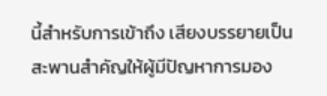นี้สำหรับการเข้าถึง เสียงบรรยายเป็นสะพานสำคัญให้ผู้มีปัญหาการมอง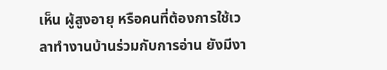เห็น ผู้สูงอายุ หรือคนที่ต้องการใช้เวลาทำงานบ้านร่วมกับการอ่าน ยังมีงา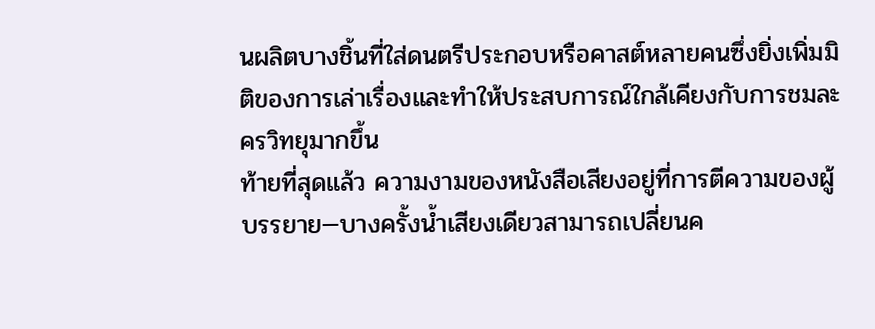นผลิตบางชิ้นที่ใส่ดนตรีประกอบหรือคาสต์หลายคนซึ่งยิ่งเพิ่มมิติของการเล่าเรื่องและทำให้ประสบการณ์ใกล้เคียงกับการชมละครวิทยุมากขึ้น
ท้ายที่สุดแล้ว ความงามของหนังสือเสียงอยู่ที่การตีความของผู้บรรยาย—บางครั้งน้ำเสียงเดียวสามารถเปลี่ยนค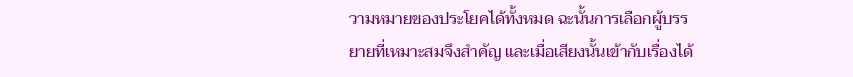วามหมายของประโยคได้ทั้งหมด ฉะนั้นการเลือกผู้บรรยายที่เหมาะสมจึงสำคัญ และเมื่อเสียงนั้นเข้ากับเรื่องได้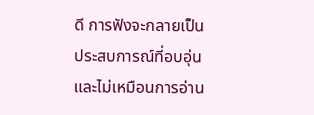ดี การฟังจะกลายเป็นประสบการณ์ที่อบอุ่นและไม่เหมือนการอ่าน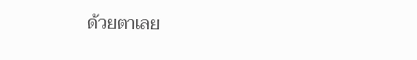ด้วยตาเลย